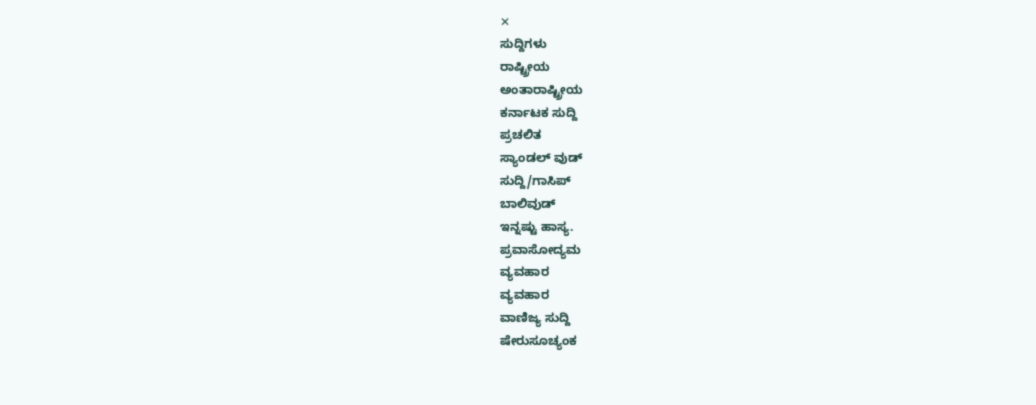✕
ಸುದ್ದಿಗಳು
ರಾಷ್ಟ್ರೀಯ
ಅಂತಾರಾಷ್ಟ್ರೀಯ
ಕರ್ನಾಟಕ ಸುದ್ದಿ
ಪ್ರಚಲಿತ
ಸ್ಯಾಂಡಲ್ ವುಡ್
ಸುದ್ದಿ/ಗಾಸಿಪ್
ಬಾಲಿವುಡ್
ಇನ್ನಷ್ಟು ಹಾಸ್ಯ.
ಪ್ರವಾಸೋದ್ಯಮ
ವ್ಯವಹಾರ
ವ್ಯವಹಾರ
ವಾಣಿಜ್ಯ ಸುದ್ದಿ
ಷೇರುಸೂಚ್ಯಂಕ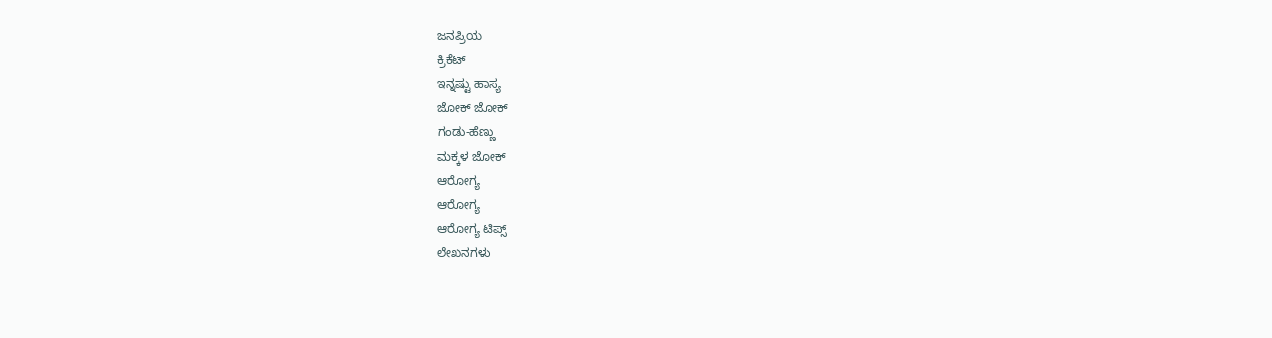ಜನಪ್ರಿಯ
ಕ್ರಿಕೆಟ್
ಇನ್ನಷ್ಟು ಹಾಸ್ಯ
ಜೋಕ್ ಜೋಕ್
ಗಂಡು-ಹೆಣ್ಣು
ಮಕ್ಕಳ ಜೋಕ್
ಆರೋಗ್ಯ
ಆರೋಗ್ಯ
ಆರೋಗ್ಯ ಟಿಪ್ಸ್
ಲೇಖನಗಳು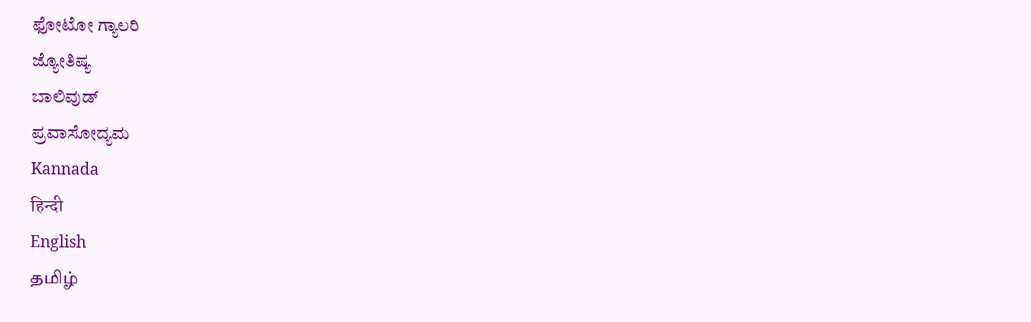ಫೋಟೋ ಗ್ಯಾಲರಿ
ಜ್ಯೋತಿಷ್ಯ
ಬಾಲಿವುಡ್
ಪ್ರವಾಸೋದ್ಯಮ
Kannada
हिन्दी
English
தமிழ்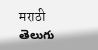मराठी
తెలుగు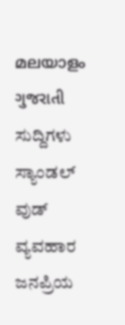മലയാളം
ગુજરાતી
ಸುದ್ದಿಗಳು
ಸ್ಯಾಂಡಲ್ ವುಡ್
ವ್ಯವಹಾರ
ಜನಪ್ರಿಯ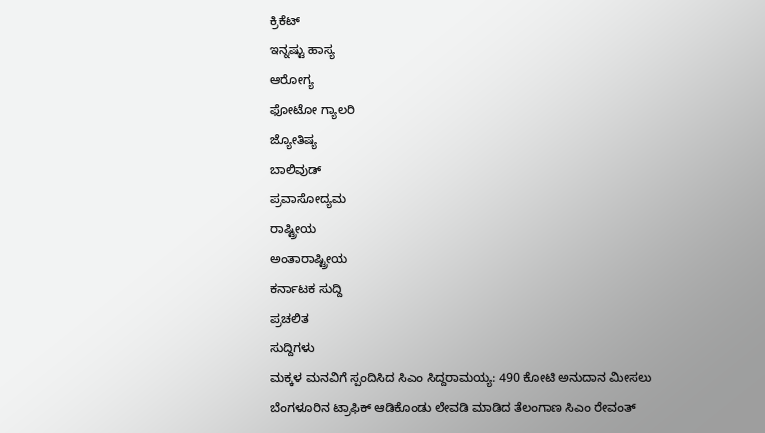ಕ್ರಿಕೆಟ್
ಇನ್ನಷ್ಟು ಹಾಸ್ಯ
ಆರೋಗ್ಯ
ಫೋಟೋ ಗ್ಯಾಲರಿ
ಜ್ಯೋತಿಷ್ಯ
ಬಾಲಿವುಡ್
ಪ್ರವಾಸೋದ್ಯಮ
ರಾಷ್ಟ್ರೀಯ
ಅಂತಾರಾಷ್ಟ್ರೀಯ
ಕರ್ನಾಟಕ ಸುದ್ದಿ
ಪ್ರಚಲಿತ
ಸುದ್ದಿಗಳು
ಮಕ್ಕಳ ಮನವಿಗೆ ಸ್ಪಂದಿಸಿದ ಸಿಎಂ ಸಿದ್ದರಾಮಯ್ಯ: 490 ಕೋಟಿ ಅನುದಾನ ಮೀಸಲು
ಬೆಂಗಳೂರಿನ ಟ್ರಾಫಿಕ್ ಆಡಿಕೊಂಡು ಲೇವಡಿ ಮಾಡಿದ ತೆಲಂಗಾಣ ಸಿಎಂ ರೇವಂತ್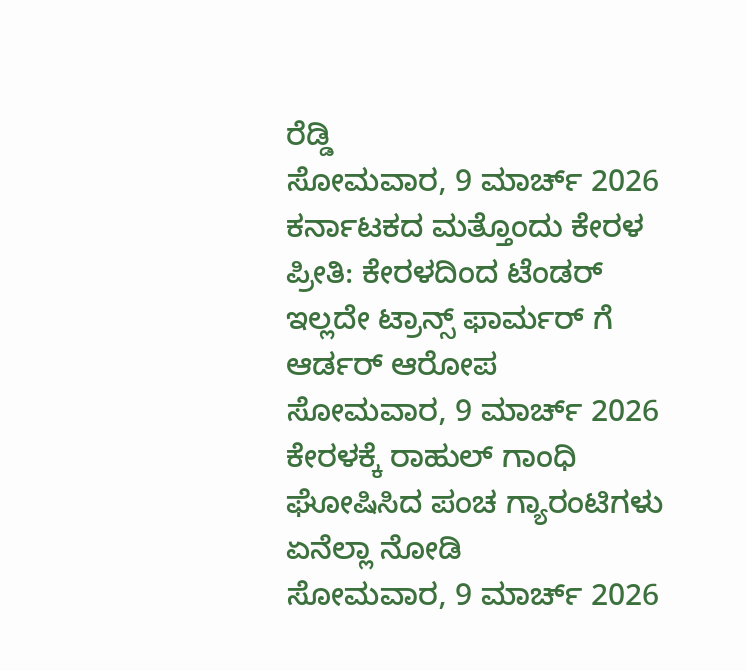ರೆಡ್ಡಿ
ಸೋಮವಾರ, 9 ಮಾರ್ಚ್ 2026
ಕರ್ನಾಟಕದ ಮತ್ತೊಂದು ಕೇರಳ ಪ್ರೀತಿ: ಕೇರಳದಿಂದ ಟೆಂಡರ್ ಇಲ್ಲದೇ ಟ್ರಾನ್ಸ್ ಫಾರ್ಮರ್ ಗೆ ಆರ್ಡರ್ ಆರೋಪ
ಸೋಮವಾರ, 9 ಮಾರ್ಚ್ 2026
ಕೇರಳಕ್ಕೆ ರಾಹುಲ್ ಗಾಂಧಿ ಘೋಷಿಸಿದ ಪಂಚ ಗ್ಯಾರಂಟಿಗಳು ಏನೆಲ್ಲಾ ನೋಡಿ
ಸೋಮವಾರ, 9 ಮಾರ್ಚ್ 2026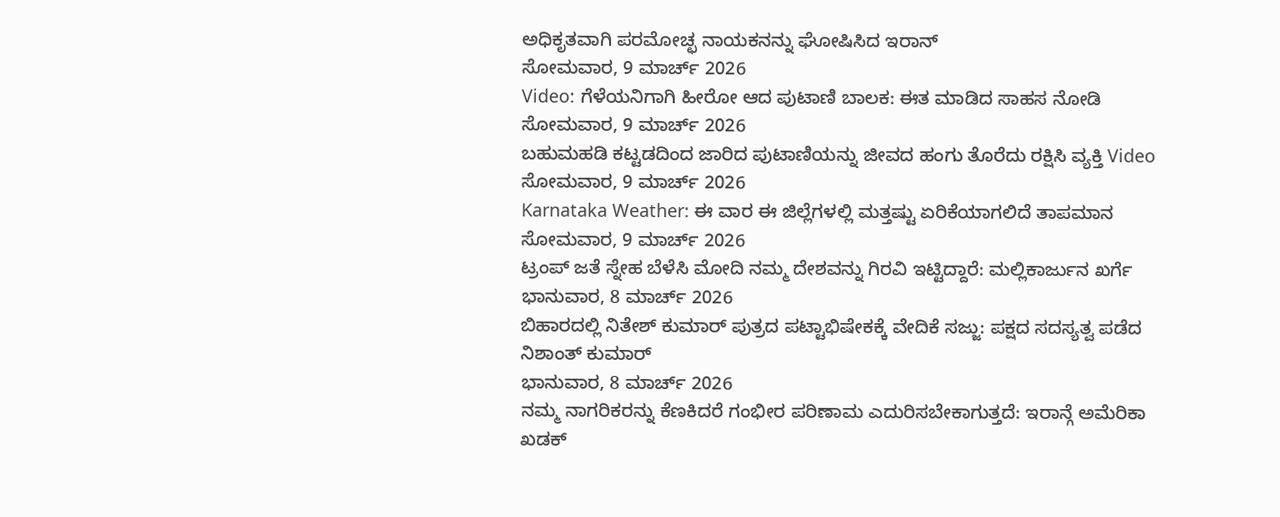ಅಧಿಕೃತವಾಗಿ ಪರಮೋಚ್ಛ ನಾಯಕನನ್ನು ಘೋಷಿಸಿದ ಇರಾನ್
ಸೋಮವಾರ, 9 ಮಾರ್ಚ್ 2026
Video: ಗೆಳೆಯನಿಗಾಗಿ ಹೀರೋ ಆದ ಪುಟಾಣಿ ಬಾಲಕ: ಈತ ಮಾಡಿದ ಸಾಹಸ ನೋಡಿ
ಸೋಮವಾರ, 9 ಮಾರ್ಚ್ 2026
ಬಹುಮಹಡಿ ಕಟ್ಟಡದಿಂದ ಜಾರಿದ ಪುಟಾಣಿಯನ್ನು ಜೀವದ ಹಂಗು ತೊರೆದು ರಕ್ಷಿಸಿ ವ್ಯಕ್ತಿ Video
ಸೋಮವಾರ, 9 ಮಾರ್ಚ್ 2026
Karnataka Weather: ಈ ವಾರ ಈ ಜಿಲ್ಲೆಗಳಲ್ಲಿ ಮತ್ತಷ್ಟು ಏರಿಕೆಯಾಗಲಿದೆ ತಾಪಮಾನ
ಸೋಮವಾರ, 9 ಮಾರ್ಚ್ 2026
ಟ್ರಂಪ್ ಜತೆ ಸ್ನೇಹ ಬೆಳೆಸಿ ಮೋದಿ ನಮ್ಮ ದೇಶವನ್ನು ಗಿರವಿ ಇಟ್ಟಿದ್ದಾರೆ: ಮಲ್ಲಿಕಾರ್ಜುನ ಖರ್ಗೆ
ಭಾನುವಾರ, 8 ಮಾರ್ಚ್ 2026
ಬಿಹಾರದಲ್ಲಿ ನಿತೇಶ್ ಕುಮಾರ್ ಪುತ್ರದ ಪಟ್ಟಾಭಿಷೇಕಕ್ಕೆ ವೇದಿಕೆ ಸಜ್ಜು: ಪಕ್ಷದ ಸದಸ್ಯತ್ವ ಪಡೆದ ನಿಶಾಂತ್ ಕುಮಾರ್
ಭಾನುವಾರ, 8 ಮಾರ್ಚ್ 2026
ನಮ್ಮ ನಾಗರಿಕರನ್ನು ಕೆಣಕಿದರೆ ಗಂಭೀರ ಪರಿಣಾಮ ಎದುರಿಸಬೇಕಾಗುತ್ತದೆ: ಇರಾನ್ಗೆ ಅಮೆರಿಕಾ ಖಡಕ್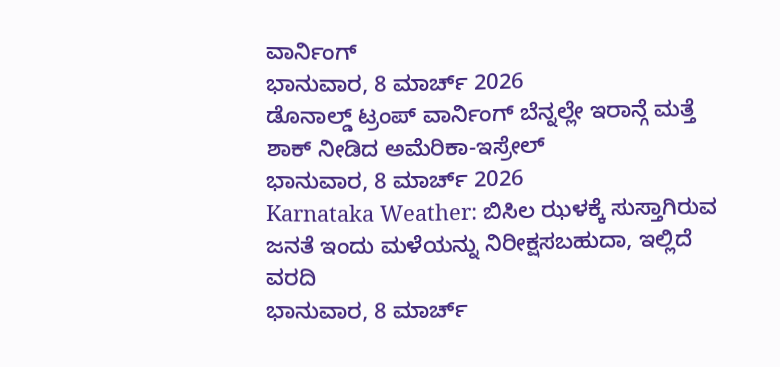ವಾರ್ನಿಂಗ್
ಭಾನುವಾರ, 8 ಮಾರ್ಚ್ 2026
ಡೊನಾಲ್ಡ್ ಟ್ರಂಪ್ ವಾರ್ನಿಂಗ್ ಬೆನ್ನಲ್ಲೇ ಇರಾನ್ಗೆ ಮತ್ತೆ ಶಾಕ್ ನೀಡಿದ ಅಮೆರಿಕಾ-ಇಸ್ರೇಲ್
ಭಾನುವಾರ, 8 ಮಾರ್ಚ್ 2026
Karnataka Weather: ಬಿಸಿಲ ಝಳಕ್ಕೆ ಸುಸ್ತಾಗಿರುವ ಜನತೆ ಇಂದು ಮಳೆಯನ್ನು ನಿರೀಕ್ಷಸಬಹುದಾ, ಇಲ್ಲಿದೆ ವರದಿ
ಭಾನುವಾರ, 8 ಮಾರ್ಚ್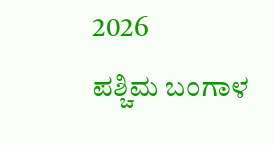2026
ಪಶ್ಚಿಮ ಬಂಗಾಳ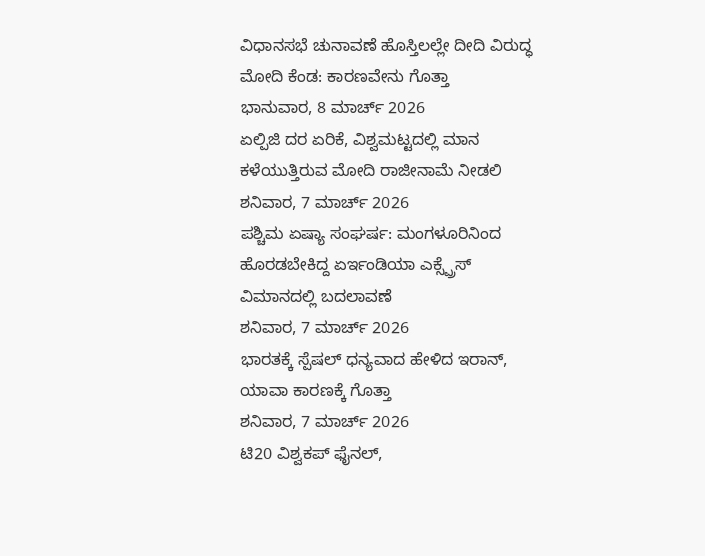ವಿಧಾನಸಭೆ ಚುನಾವಣೆ ಹೊಸ್ತಿಲಲ್ಲೇ ದೀದಿ ವಿರುದ್ಧ ಮೋದಿ ಕೆಂಡ: ಕಾರಣವೇನು ಗೊತ್ತಾ
ಭಾನುವಾರ, 8 ಮಾರ್ಚ್ 2026
ಏಲ್ಪಿಜಿ ದರ ಏರಿಕೆ, ವಿಶ್ವಮಟ್ಟದಲ್ಲಿ ಮಾನ ಕಳೆಯುತ್ತಿರುವ ಮೋದಿ ರಾಜೀನಾಮೆ ನೀಡಲಿ
ಶನಿವಾರ, 7 ಮಾರ್ಚ್ 2026
ಪಶ್ಚಿಮ ಏಷ್ಯಾ ಸಂಘರ್ಷ: ಮಂಗಳೂರಿನಿಂದ ಹೊರಡಬೇಕಿದ್ದ ಏರ್ಇಂಡಿಯಾ ಎಕ್ಸ್ಪ್ರೆಸ್ ವಿಮಾನದಲ್ಲಿ ಬದಲಾವಣೆ
ಶನಿವಾರ, 7 ಮಾರ್ಚ್ 2026
ಭಾರತಕ್ಕೆ ಸ್ಪೆಷಲ್ ಧನ್ಯವಾದ ಹೇಳಿದ ಇರಾನ್, ಯಾವಾ ಕಾರಣಕ್ಕೆ ಗೊತ್ತಾ
ಶನಿವಾರ, 7 ಮಾರ್ಚ್ 2026
ಟಿ20 ವಿಶ್ವಕಪ್ ಫೈನಲ್,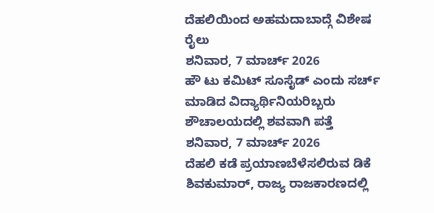ದೆಹಲಿಯಿಂದ ಅಹಮದಾಬಾದ್ಗೆ ವಿಶೇಷ ರೈಲು
ಶನಿವಾರ, 7 ಮಾರ್ಚ್ 2026
ಹೌ ಟು ಕಮಿಟ್ ಸೂಸೈಡ್ ಎಂದು ಸರ್ಚ್ ಮಾಡಿದ ವಿದ್ಯಾರ್ಥಿನಿಯರಿಬ್ಬರು ಶೌಚಾಲಯದಲ್ಲಿ ಶವವಾಗಿ ಪತ್ತೆ
ಶನಿವಾರ, 7 ಮಾರ್ಚ್ 2026
ದೆಹಲಿ ಕಡೆ ಪ್ರಯಾಣಬೆಳೆಸಲಿರುವ ಡಿಕೆ ಶಿವಕುಮಾರ್, ರಾಜ್ಯ ರಾಜಕಾರಣದಲ್ಲಿ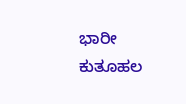ಭಾರೀ ಕುತೂಹಲ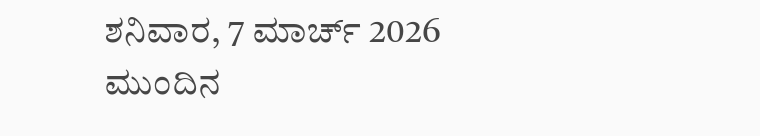ಶನಿವಾರ, 7 ಮಾರ್ಚ್ 2026
ಮುಂದಿನ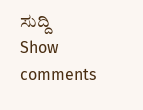ಸುದ್ದಿ
Show comments